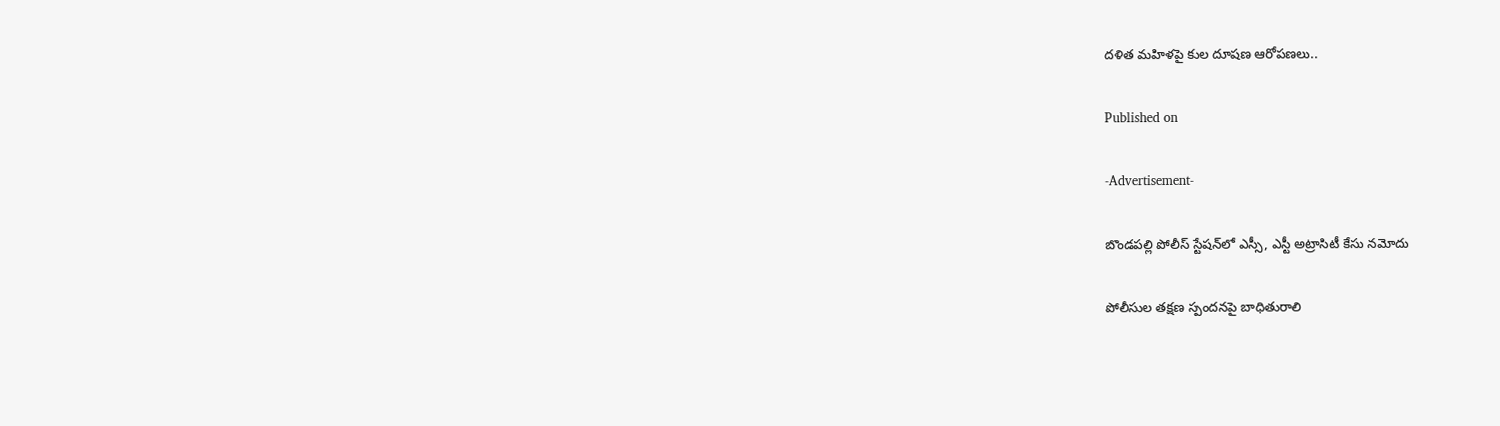దళిత మహిళపై కుల దూషణ ఆరోపణలు..

Published on

-Advertisement-

బొండపల్లి పోలీస్ స్టేషన్‌లో ఎస్సీ, ఎస్టీ అట్రాసిటీ కేసు నమోదు

పోలీసుల తక్షణ స్పందనపై బాధితురాలి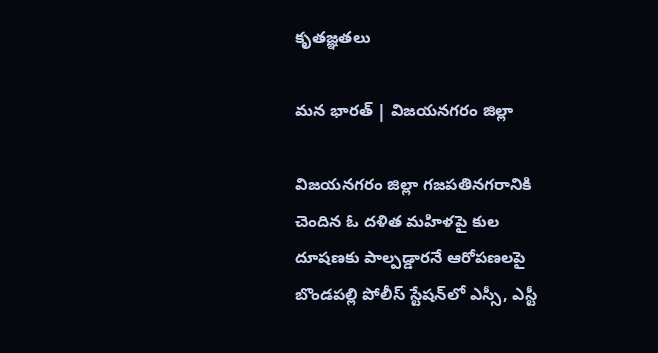కృతజ్ఞతలు

మన భారత్ | విజయనగరం జిల్లా

విజయనగరం జిల్లా గజపతినగరానికి చెందిన ఓ దళిత మహిళపై కుల దూషణకు పాల్పడ్డారనే ఆరోపణలపై బొండపల్లి పోలీస్ స్టేషన్‌లో ఎస్సీ, ఎస్టీ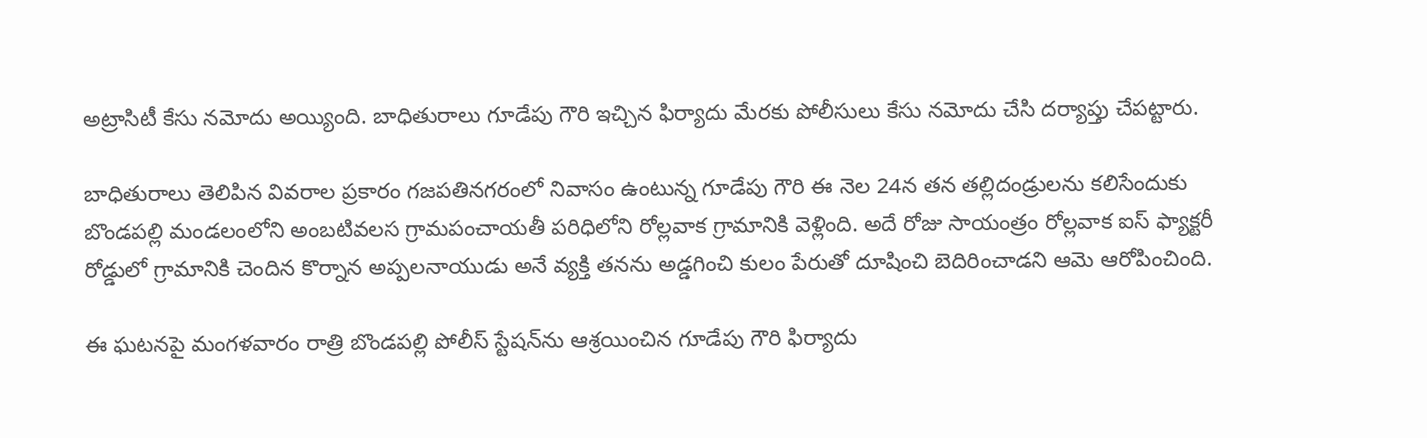అట్రాసిటీ కేసు నమోదు అయ్యింది. బాధితురాలు గూడేపు గౌరి ఇచ్చిన ఫిర్యాదు మేరకు పోలీసులు కేసు నమోదు చేసి దర్యాప్తు చేపట్టారు.

బాధితురాలు తెలిపిన వివరాల ప్రకారం గజపతినగరంలో నివాసం ఉంటున్న గూడేపు గౌరి ఈ నెల 24న తన తల్లిదండ్రులను కలిసేందుకు బొండపల్లి మండలంలోని అంబటివలస గ్రామపంచాయతీ పరిధిలోని రోల్లవాక గ్రామానికి వెళ్లింది. అదే రోజు సాయంత్రం రోల్లవాక ఐస్ ఫ్యాక్టరీ రోడ్డులో గ్రామానికి చెందిన కొర్నాన అప్పలనాయుడు అనే వ్యక్తి తనను అడ్డగించి కులం పేరుతో దూషించి బెదిరించాడని ఆమె ఆరోపించింది.

ఈ ఘటనపై మంగళవారం రాత్రి బొండపల్లి పోలీస్ స్టేషన్‌ను ఆశ్రయించిన గూడేపు గౌరి ఫిర్యాదు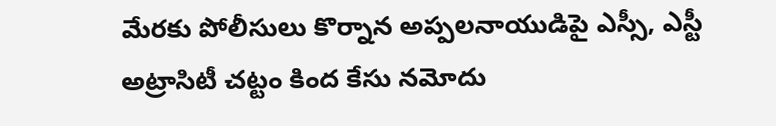మేరకు పోలీసులు కొర్నాన అప్పలనాయుడిపై ఎస్సీ, ఎస్టీ అట్రాసిటీ చట్టం కింద కేసు నమోదు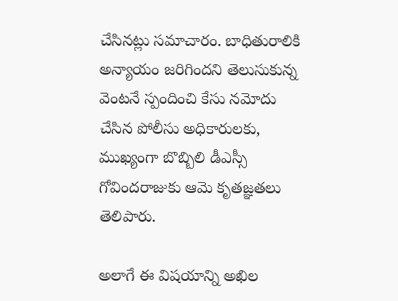చేసినట్లు సమాచారం. బాధితురాలికి అన్యాయం జరిగిందని తెలుసుకున్న వెంటనే స్పందించి కేసు నమోదు చేసిన పోలీసు అధికారులకు, ముఖ్యంగా బొబ్బిలి డీఎస్సీ గోవిందరాజుకు ఆమె కృతజ్ఞతలు తెలిపారు.

అలాగే ఈ విషయాన్ని అఖిల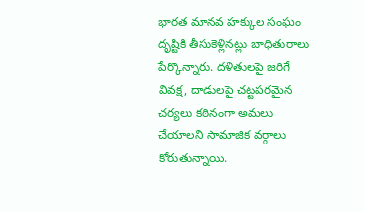భారత మానవ హక్కుల సంఘం దృష్టికి తీసుకెళ్లినట్లు బాధితురాలు పేర్కొన్నారు. దళితులపై జరిగే వివక్ష, దాడులపై చట్టపరమైన చర్యలు కఠినంగా అమలు చేయాలని సామాజిక వర్గాలు కోరుతున్నాయి.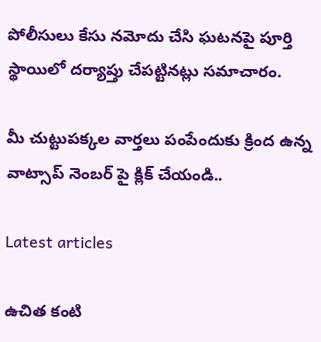పోలీసులు కేసు నమోదు చేసి ఘటనపై పూర్తి స్థాయిలో దర్యాప్తు చేపట్టినట్లు సమాచారం.

మీ చుట్టుపక్కల వార్తలు పంపేందుకు క్రింద ఉన్న వాట్సాప్ నెంబర్ పై క్లిక్ చేయండి..

Latest articles

ఉచిత కంటి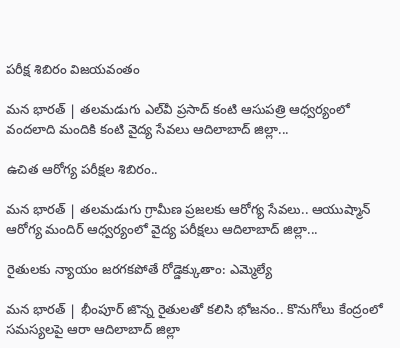పరీక్ష శిబిరం విజయవంతం

మన భారత్ | తలమడుగు ఎల్‌వీ ప్రసాద్ కంటి ఆసుపత్రి ఆధ్వర్యంలో వందలాది మందికి కంటి వైద్య సేవలు ఆదిలాబాద్ జిల్లా...

ఉచిత ఆరోగ్య పరీక్షల శిబిరం..

మన భారత్ | తలమడుగు గ్రామీణ ప్రజలకు ఆరోగ్య సేవలు.. ఆయుష్మాన్ ఆరోగ్య మందిర్ ఆధ్వర్యంలో వైద్య పరీక్షలు ఆదిలాబాద్ జిల్లా...

రైతులకు న్యాయం జరగకపోతే రోడ్డెక్కుతాం: ఎమ్మెల్యే

మన భారత్ | భీంపూర్ జొన్న రైతులతో కలిసి భోజనం.. కొనుగోలు కేంద్రంలో సమస్యలపై ఆరా ఆదిలాబాద్ జిల్లా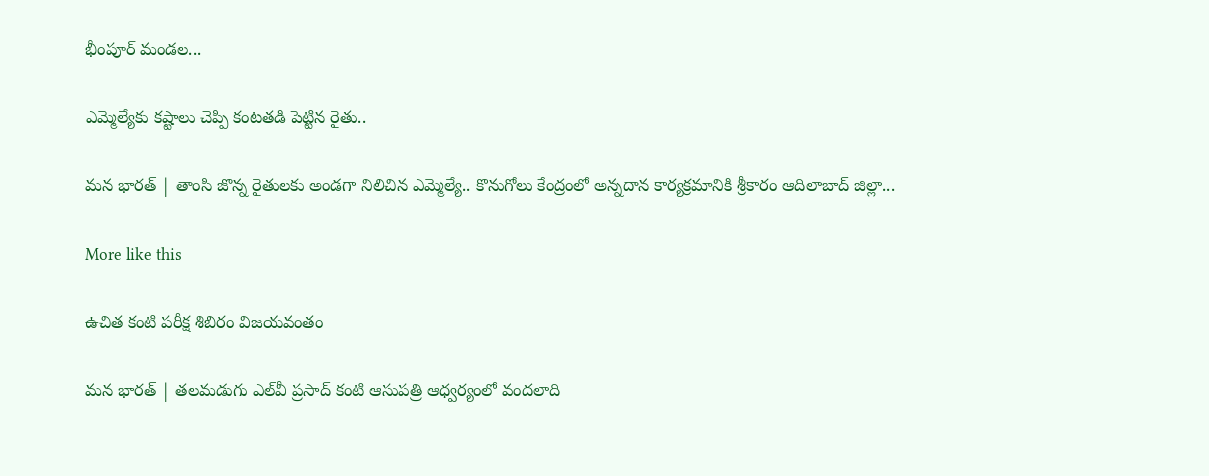భీంపూర్ మండల...

ఎమ్మెల్యేకు కష్టాలు చెప్పి కంటతడి పెట్టిన రైతు..

మన భారత్ | తాంసి జొన్న రైతులకు అండగా నిలిచిన ఎమ్మెల్యే.. కొనుగోలు కేంద్రంలో అన్నదాన కార్యక్రమానికి శ్రీకారం ఆదిలాబాద్ జిల్లా...

More like this

ఉచిత కంటి పరీక్ష శిబిరం విజయవంతం

మన భారత్ | తలమడుగు ఎల్‌వీ ప్రసాద్ కంటి ఆసుపత్రి ఆధ్వర్యంలో వందలాది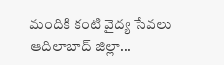మందికి కంటి వైద్య సేవలు ఆదిలాబాద్ జిల్లా...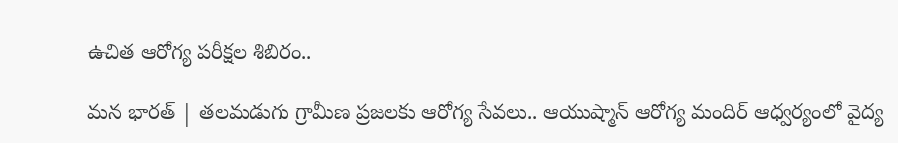ఉచిత ఆరోగ్య పరీక్షల శిబిరం..

మన భారత్ | తలమడుగు గ్రామీణ ప్రజలకు ఆరోగ్య సేవలు.. ఆయుష్మాన్ ఆరోగ్య మందిర్ ఆధ్వర్యంలో వైద్య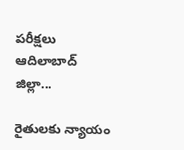పరీక్షలు ఆదిలాబాద్ జిల్లా...

రైతులకు న్యాయం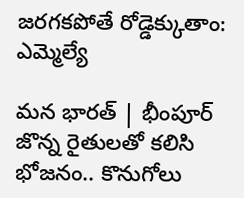జరగకపోతే రోడ్డెక్కుతాం: ఎమ్మెల్యే

మన భారత్ | భీంపూర్ జొన్న రైతులతో కలిసి భోజనం.. కొనుగోలు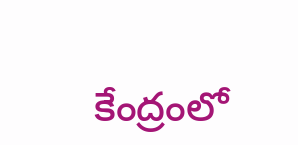కేంద్రంలో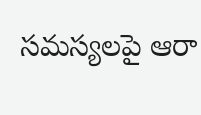సమస్యలపై ఆరా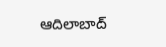ఆదిలాబాద్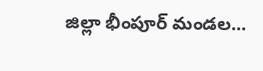జిల్లా భీంపూర్ మండల...